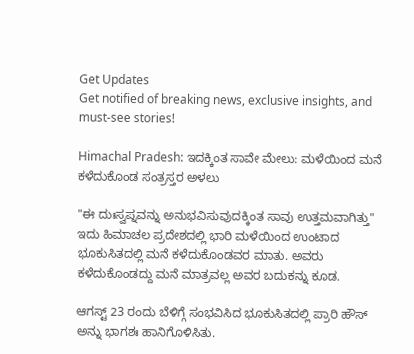Get Updates
Get notified of breaking news, exclusive insights, and must-see stories!

Himachal Pradesh: ಇದಕ್ಕಿಂತ ಸಾವೇ ಮೇಲು: ಮಳೆಯಿಂದ ಮನೆ ಕಳೆದುಕೊಂಡ ಸಂತ್ರಸ್ತರ ಅಳಲು

"ಈ ದುಃಸ್ವಪ್ನವನ್ನು ಅನುಭವಿಸುವುದಕ್ಕಿಂತ ಸಾವು ಉತ್ತಮವಾಗಿತ್ತು" ಇದು ಹಿಮಾಚಲ ಪ್ರದೇಶದಲ್ಲಿ ಭಾರಿ ಮಳೆಯಿಂದ ಉಂಟಾದ ಭೂಕುಸಿತದಲ್ಲಿ ಮನೆ ಕಳೆದುಕೊಂಡವರ ಮಾತು. ಅವರು ಕಳೆದುಕೊಂಡದ್ದು ಮನೆ ಮಾತ್ರವಲ್ಲ ಅವರ ಬದುಕನ್ನು ಕೂಡ.

ಆಗಸ್ಟ್ 23 ರಂದು ಬೆಳಿಗ್ಗೆ ಸಂಭವಿಸಿದ ಭೂಕುಸಿತದಲ್ಲಿ ಪ್ರಾರಿ ಹೌಸ್ ಅನ್ನು ಭಾಗಶಃ ಹಾನಿಗೊಳಿಸಿತು.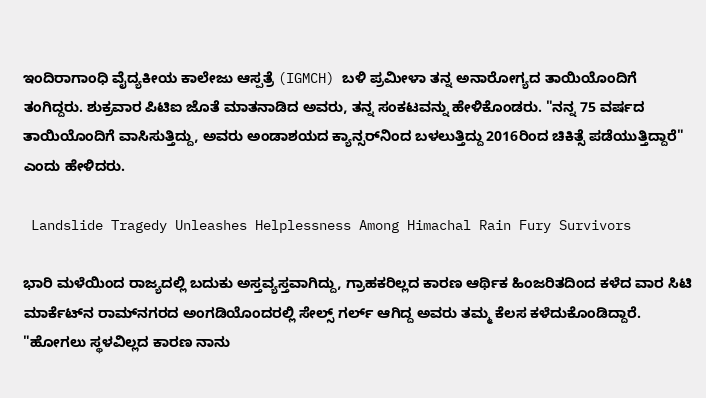ಇಂದಿರಾಗಾಂಧಿ ವೈದ್ಯಕೀಯ ಕಾಲೇಜು ಆಸ್ಪತ್ರೆ (IGMCH) ಬಳಿ ಪ್ರಮೀಳಾ ತನ್ನ ಅನಾರೋಗ್ಯದ ತಾಯಿಯೊಂದಿಗೆ ತಂಗಿದ್ದರು. ಶುಕ್ರವಾರ ಪಿಟಿಐ ಜೊತೆ ಮಾತನಾಡಿದ ಅವರು, ತನ್ನ ಸಂಕಟವನ್ನು ಹೇಳಿಕೊಂಡರು. "ನನ್ನ 75 ವರ್ಷದ ತಾಯಿಯೊಂದಿಗೆ ವಾಸಿಸುತ್ತಿದ್ದು, ಅವರು ಅಂಡಾಶಯದ ಕ್ಯಾನ್ಸರ್‌ನಿಂದ ಬಳಲುತ್ತಿದ್ದು 2016ರಿಂದ ಚಿಕಿತ್ಸೆ ಪಡೆಯುತ್ತಿದ್ದಾರೆ" ಎಂದು ಹೇಳಿದರು.

 Landslide Tragedy Unleashes Helplessness Among Himachal Rain Fury Survivors

ಭಾರಿ ಮಳೆಯಿಂದ ರಾಜ್ಯದಲ್ಲಿ ಬದುಕು ಅಸ್ತವ್ಯಸ್ತವಾಗಿದ್ದು, ಗ್ರಾಹಕರಿಲ್ಲದ ಕಾರಣ ಆರ್ಥಿಕ ಹಿಂಜರಿತದಿಂದ ಕಳೆದ ವಾರ ಸಿಟಿ ಮಾರ್ಕೆಟ್‌ನ ರಾಮ್‌ನಗರದ ಅಂಗಡಿಯೊಂದರಲ್ಲಿ ಸೇಲ್ಸ್‌ ಗರ್ಲ್‌ ಆಗಿದ್ದ ಅವರು ತಮ್ಮ ಕೆಲಸ ಕಳೆದುಕೊಂಡಿದ್ದಾರೆ. "ಹೋಗಲು ಸ್ಥಳವಿಲ್ಲದ ಕಾರಣ ನಾನು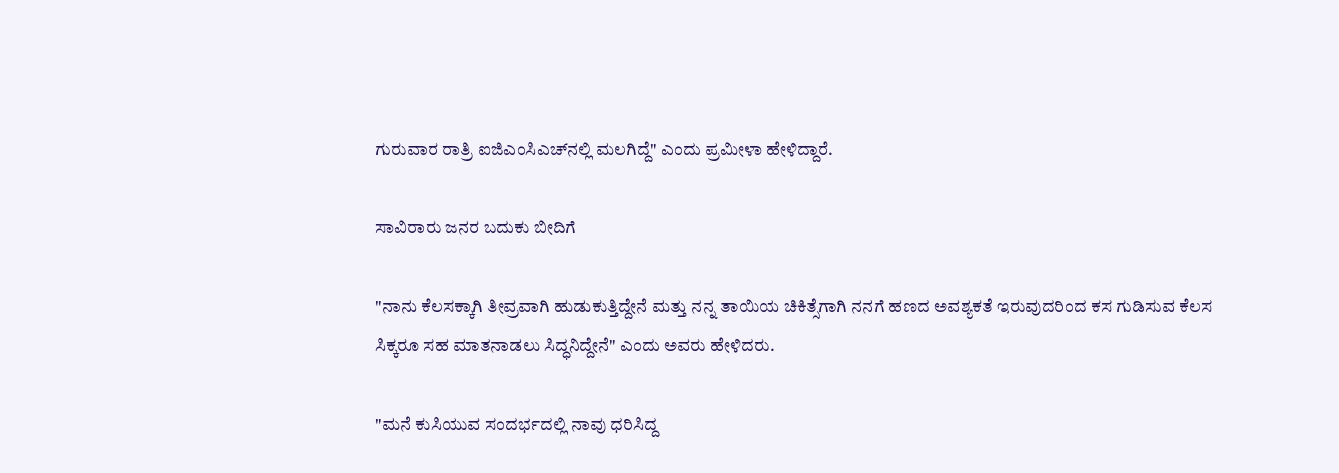ಗುರುವಾರ ರಾತ್ರಿ ಐಜಿಎಂಸಿಎಚ್‌ನಲ್ಲಿ ಮಲಗಿದ್ದೆ" ಎಂದು ಪ್ರಮೀಳಾ ಹೇಳಿದ್ದಾರೆ.

ಸಾವಿರಾರು ಜನರ ಬದುಕು ಬೀದಿಗೆ

"ನಾನು ಕೆಲಸಕ್ಕಾಗಿ ತೀವ್ರವಾಗಿ ಹುಡುಕುತ್ತಿದ್ದೇನೆ ಮತ್ತು ನನ್ನ ತಾಯಿಯ ಚಿಕಿತ್ಸೆಗಾಗಿ ನನಗೆ ಹಣದ ಅವಶ್ಯಕತೆ ಇರುವುದರಿಂದ ಕಸ ಗುಡಿಸುವ ಕೆಲಸ ಸಿಕ್ಕರೂ ಸಹ ಮಾತನಾಡಲು ಸಿದ್ಧನಿದ್ದೇನೆ" ಎಂದು ಅವರು ಹೇಳಿದರು.

"ಮನೆ ಕುಸಿಯುವ ಸಂದರ್ಭದಲ್ಲಿ ನಾವು ಧರಿಸಿದ್ದ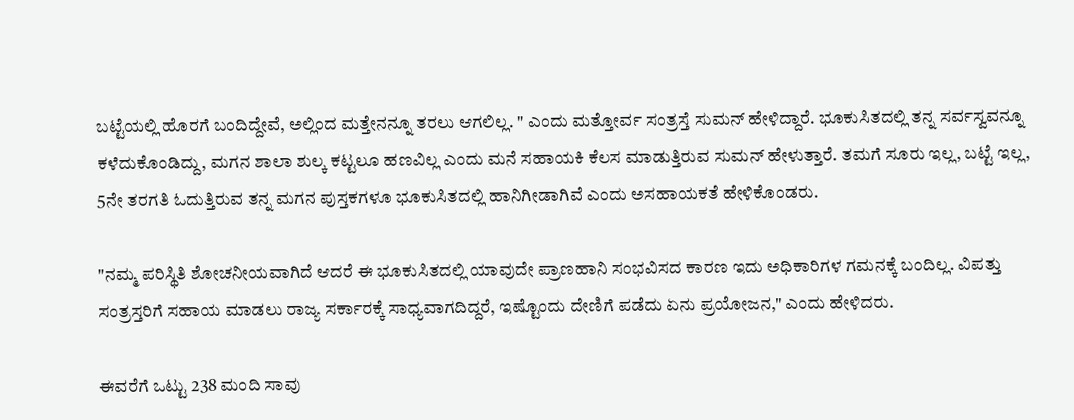ಬಟ್ಟೆಯಲ್ಲಿ ಹೊರಗೆ ಬಂದಿದ್ದೇವೆ, ಅಲ್ಲಿಂದ ಮತ್ತೇನನ್ನೂ ತರಲು ಆಗಲಿಲ್ಲ. " ಎಂದು ಮತ್ತೋರ್ವ ಸಂತ್ರಸ್ತೆ ಸುಮನ್ ಹೇಳಿದ್ದಾರೆ. ಭೂಕುಸಿತದಲ್ಲಿ ತನ್ನ ಸರ್ವಸ್ವವನ್ನೂ ಕಳೆದುಕೊಂಡಿದ್ದು, ಮಗನ ಶಾಲಾ ಶುಲ್ಕ ಕಟ್ಟಲೂ ಹಣವಿಲ್ಲ ಎಂದು ಮನೆ ಸಹಾಯಕಿ ಕೆಲಸ ಮಾಡುತ್ತಿರುವ ಸುಮನ್ ಹೇಳುತ್ತಾರೆ. ತಮಗೆ ಸೂರು ಇಲ್ಲ, ಬಟ್ಟೆ ಇಲ್ಲ, 5ನೇ ತರಗತಿ ಓದುತ್ತಿರುವ ತನ್ನ ಮಗನ ಪುಸ್ತಕಗಳೂ ಭೂಕುಸಿತದಲ್ಲಿ ಹಾನಿಗೀಡಾಗಿವೆ ಎಂದು ಅಸಹಾಯಕತೆ ಹೇಳಿಕೊಂಡರು.

"ನಮ್ಮ ಪರಿಸ್ಥಿತಿ ಶೋಚನೀಯವಾಗಿದೆ ಆದರೆ ಈ ಭೂಕುಸಿತದಲ್ಲಿ ಯಾವುದೇ ಪ್ರಾಣಹಾನಿ ಸಂಭವಿಸದ ಕಾರಣ ಇದು ಅಧಿಕಾರಿಗಳ ಗಮನಕ್ಕೆ ಬಂದಿಲ್ಲ. ವಿಪತ್ತು ಸಂತ್ರಸ್ತರಿಗೆ ಸಹಾಯ ಮಾಡಲು ರಾಜ್ಯ ಸರ್ಕಾರಕ್ಕೆ ಸಾಧ್ಯವಾಗದಿದ್ದರೆ, ಇಷ್ಟೊಂದು ದೇಣಿಗೆ ಪಡೆದು ಏನು ಪ್ರಯೋಜನ," ಎಂದು ಹೇಳಿದರು.

ಈವರೆಗೆ ಒಟ್ಟು 238 ಮಂದಿ ಸಾವು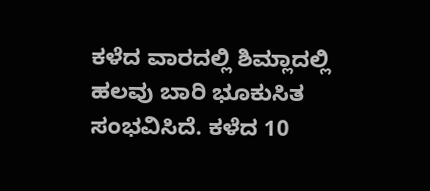ಕಳೆದ ವಾರದಲ್ಲಿ ಶಿಮ್ಲಾದಲ್ಲಿ ಹಲವು ಬಾರಿ ಭೂಕುಸಿತ ಸಂಭವಿಸಿದೆ. ಕಳೆದ 10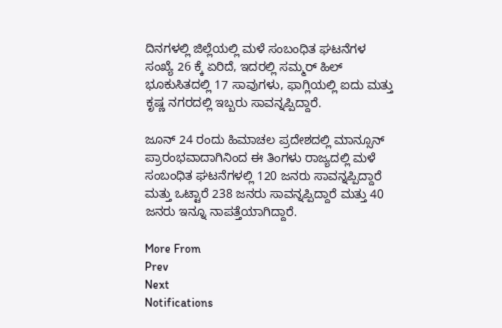ದಿನಗಳಲ್ಲಿ ಜಿಲ್ಲೆಯಲ್ಲಿ ಮಳೆ ಸಂಬಂಧಿತ ಘಟನೆಗಳ ಸಂಖ್ಯೆ 26 ಕ್ಕೆ ಏರಿದೆ, ಇದರಲ್ಲಿ ಸಮ್ಮರ್ ಹಿಲ್ ಭೂಕುಸಿತದಲ್ಲಿ 17 ಸಾವುಗಳು, ಫಾಗ್ಲಿಯಲ್ಲಿ ಐದು ಮತ್ತು ಕೃಷ್ಣ ನಗರದಲ್ಲಿ ಇಬ್ಬರು ಸಾವನ್ನಪ್ಪಿದ್ದಾರೆ.

ಜೂನ್ 24 ರಂದು ಹಿಮಾಚಲ ಪ್ರದೇಶದಲ್ಲಿ ಮಾನ್ಸೂನ್ ಪ್ರಾರಂಭವಾದಾಗಿನಿಂದ ಈ ತಿಂಗಳು ರಾಜ್ಯದಲ್ಲಿ ಮಳೆ ಸಂಬಂಧಿತ ಘಟನೆಗಳಲ್ಲಿ 120 ಜನರು ಸಾವನ್ನಪ್ಪಿದ್ದಾರೆ ಮತ್ತು ಒಟ್ಟಾರೆ 238 ಜನರು ಸಾವನ್ನಪ್ಪಿದ್ದಾರೆ ಮತ್ತು 40 ಜನರು ಇನ್ನೂ ನಾಪತ್ತೆಯಾಗಿದ್ದಾರೆ.

More From
Prev
Next
Notifications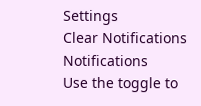Settings
Clear Notifications
Notifications
Use the toggle to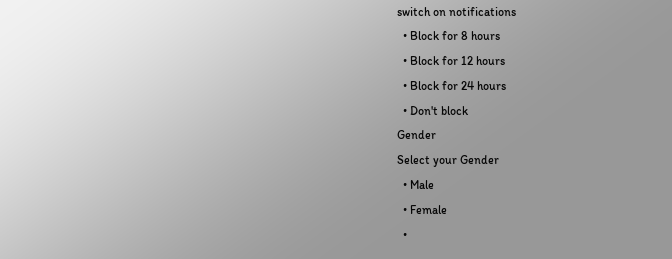switch on notifications
  • Block for 8 hours
  • Block for 12 hours
  • Block for 24 hours
  • Don't block
Gender
Select your Gender
  • Male
  • Female
  •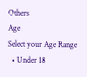Others
Age
Select your Age Range
  • Under 18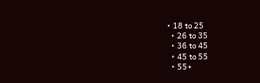• 18 to 25
  • 26 to 35
  • 36 to 45
  • 45 to 55
  • 55+